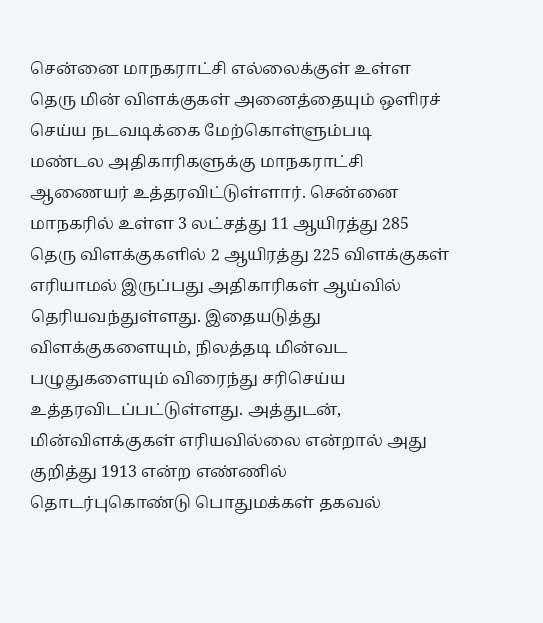சென்னை மாநகராட்சி எல்லைக்குள் உள்ள தெரு மின் விளக்குகள் அனைத்தையும் ஒளிரச் செய்ய நடவடிக்கை மேற்கொள்ளும்படி மண்டல அதிகாரிகளுக்கு மாநகராட்சி ஆணையர் உத்தரவிட்டுள்ளார். சென்னை மாநகரில் உள்ள 3 லட்சத்து 11 ஆயிரத்து 285 தெரு விளக்குகளில் 2 ஆயிரத்து 225 விளக்குகள் எரியாமல் இருப்பது அதிகாரிகள் ஆய்வில் தெரியவந்துள்ளது. இதையடுத்து விளக்குகளையும், நிலத்தடி மின்வட பழுதுகளையும் விரைந்து சரிசெய்ய உத்தரவிடப்பட்டுள்ளது. அத்துடன், மின்விளக்குகள் எரியவில்லை என்றால் அது குறித்து 1913 என்ற எண்ணில் தொடர்புகொண்டு பொதுமக்கள் தகவல்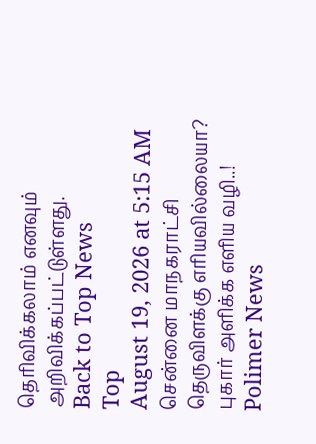தெரிவிக்கலாம் எனவும் அறிவிக்கப்பட்டுள்ளது.
Back to Top News
Top
August 19, 2026 at 5:15 AM
சென்னை மாநகராட்சி தெருவிளக்கு எரியவில்லையா? புகார் அளிக்க எளிய வழி..!
Polimer News